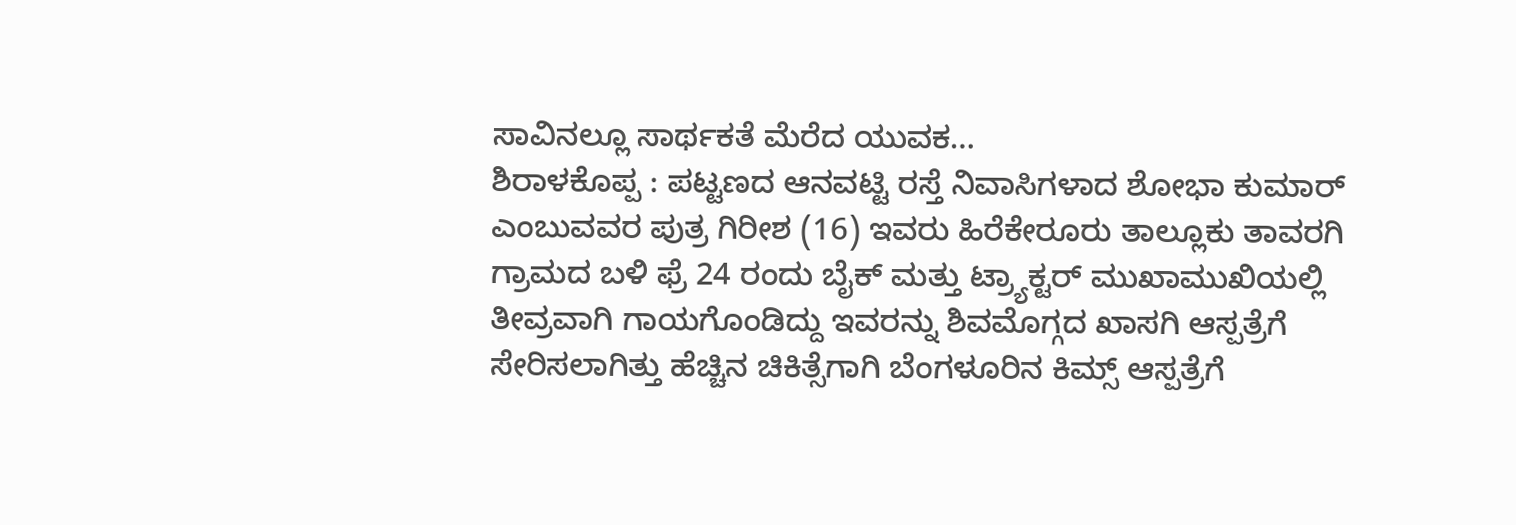ಸಾವಿನಲ್ಲೂ ಸಾರ್ಥಕತೆ ಮೆರೆದ ಯುವಕ…
ಶಿರಾಳಕೊಪ್ಪ : ಪಟ್ಟಣದ ಆನವಟ್ಟಿ ರಸ್ತೆ ನಿವಾಸಿಗಳಾದ ಶೋಭಾ ಕುಮಾರ್ ಎಂಬುವವರ ಪುತ್ರ ಗಿರೀಶ (16) ಇವರು ಹಿರೆಕೇರೂರು ತಾಲ್ಲೂಕು ತಾವರಗಿ ಗ್ರಾಮದ ಬಳಿ ಫ್ರೆ 24 ರಂದು ಬೈಕ್ ಮತ್ತು ಟ್ರ್ಯಾಕ್ಟರ್ ಮುಖಾಮುಖಿಯಲ್ಲಿ ತೀವ್ರವಾಗಿ ಗಾಯಗೊಂಡಿದ್ದು ಇವರನ್ನು ಶಿವಮೊಗ್ಗದ ಖಾಸಗಿ ಆಸ್ಪತ್ರೆಗೆ ಸೇರಿಸಲಾಗಿತ್ತು ಹೆಚ್ಚಿನ ಚಿಕಿತ್ಸೆಗಾಗಿ ಬೆಂಗಳೂರಿನ ಕಿಮ್ಸ್ ಆಸ್ಪತ್ರೆಗೆ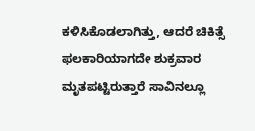ಕಳಿಸಿಕೊಡಲಾಗಿತ್ತು, ಆದರೆ ಚಿಕಿತ್ಸೆ ಫಲಕಾರಿಯಾಗದೇ ಶುಕ್ರವಾರ ಮೃತಪಟ್ಟಿರುತ್ತಾರೆ ಸಾವಿನಲ್ಲೂ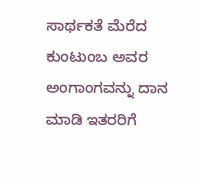ಸಾರ್ಥಕತೆ ಮೆರೆದ ಕುಂಟುಂಬ ಅವರ ಅಂಗಾಂಗವನ್ನು ದಾನ ಮಾಡಿ ಇತರರಿಗೆ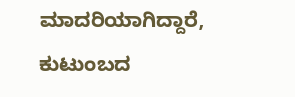ಮಾದರಿಯಾಗಿದ್ದಾರೆ, ಕುಟುಂಬದ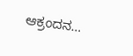ಆಕ್ರಂದನ…